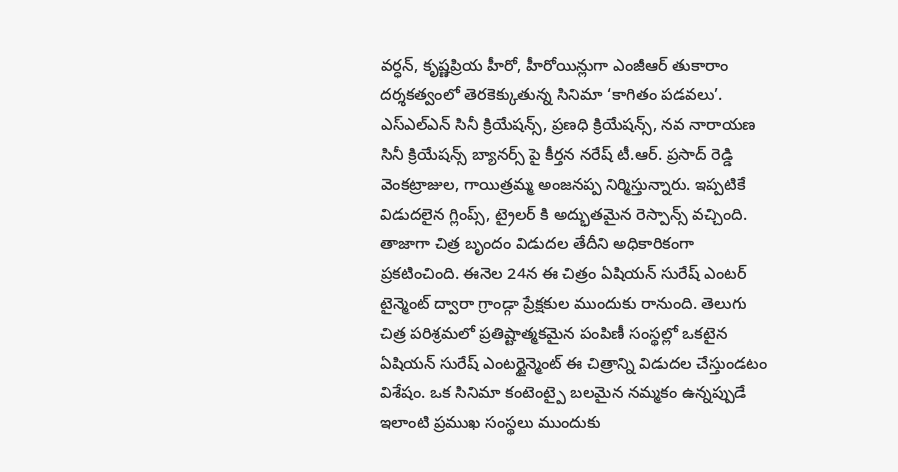వర్ధన్, కృష్ణప్రియ హీరో, హీరోయిన్లుగా ఎంజీఆర్ తుకారాం దర్శకత్వంలో తెరకెక్కుతున్న సినిమా ‘కాగితం పడవలు’. ఎస్ఎల్ఎన్ సినీ క్రియేషన్స్, ప్రణధి క్రియేషన్స్, నవ నారాయణ సినీ క్రియేషన్స్ బ్యానర్స్ పై కీర్తన నరేష్ టీ.ఆర్. ప్రసాద్ రెడ్డి వెంకట్రాజుల, గాయిత్రమ్మ అంజనప్ప నిర్మిస్తున్నారు. ఇప్పటికే విడుదలైన గ్లింప్స్, ట్రైలర్ కి అద్భుతమైన రెస్పాన్స్ వచ్చింది. తాజాగా చిత్ర బృందం విడుదల తేదీని అధికారికంగా ప్రకటించింది. ఈనెల 24న ఈ చిత్రం ఏషియన్ సురేష్ ఎంటర్ టైన్మెంట్ ద్వారా గ్రాండ్గా ప్రేక్షకుల ముందుకు రానుంది. తెలుగు చిత్ర పరిశ్రమలో ప్రతిష్టాత్మకమైన పంపిణీ సంస్థల్లో ఒకటైన ఏషియన్ సురేష్ ఎంటర్టైన్మెంట్ ఈ చిత్రాన్ని విడుదల చేస్తుండటం విశేషం. ఒక సినిమా కంటెంట్పై బలమైన నమ్మకం ఉన్నప్పుడే ఇలాంటి ప్రముఖ సంస్థలు ముందుకు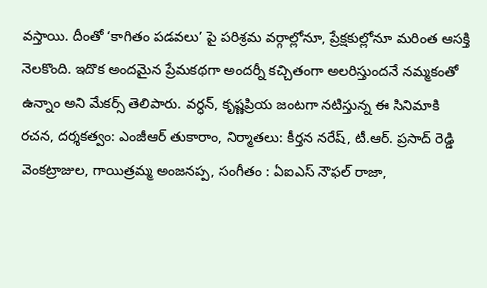వస్తాయి. దీంతో ‘కాగితం పడవలు’ పై పరిశ్రమ వర్గాల్లోనూ, ప్రేక్షకుల్లోనూ మరింత ఆసక్తి నెలకొంది. ఇదొక అందమైన ప్రేమకథగా అందర్నీ కచ్చితంగా అలరిస్తుందనే నమ్మకంతో ఉన్నాం అని మేకర్స్ తెలిపారు. వర్ధన్, కృష్ణప్రియ జంటగా నటిస్తున్న ఈ సినిమాకి రచన, దర్శకత్వం: ఎంజీఆర్ తుకారాం, నిర్మాతలు: కీర్తన నరేష్, టీ.ఆర్. ప్రసాద్ రెడ్డి వెంకట్రాజుల, గాయిత్రమ్మ అంజనప్ప, సంగీతం : ఏఐఎస్ నౌఫల్ రాజా,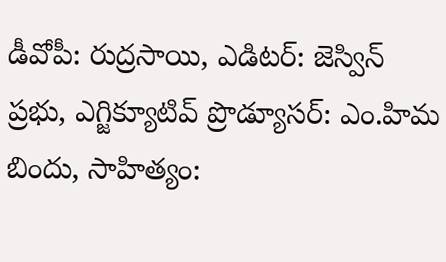డీవోపీ: రుద్రసాయి, ఎడిటర్: జెస్విన్ ప్రభు, ఎగ్జిక్యూటివ్ ప్రొడ్యూసర్: ఎం.హిమ బిందు, సాహిత్యం: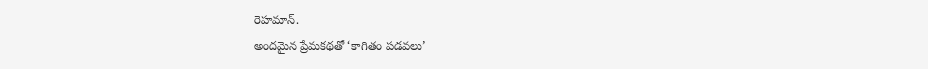రెహమాన్.
అందమైన ప్రేమకథతో ‘కాగితం పడవలు’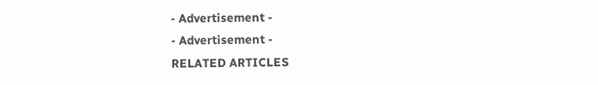- Advertisement -
- Advertisement -
RELATED ARTICLES